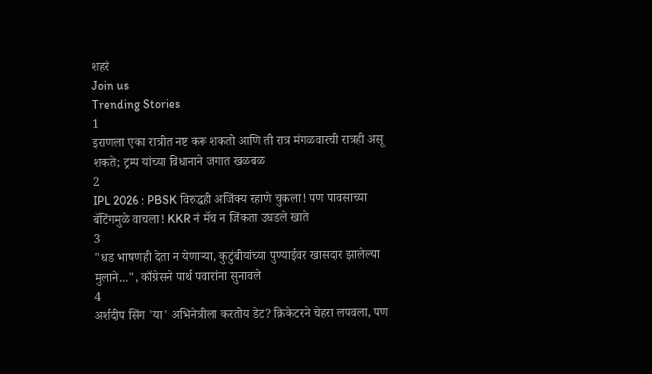शहरं
Join us
Trending Stories
1
इराणला एका रात्रीत नष्ट करू शकतो आणि ती रात्र मंगळवारची रात्रही असू शकते; ट्रम्प यांच्या विधानाने जगात खळबळ
2
IPL 2026 : PBSK विरुद्धही अजिंक्य रहाणे चुकला! पण पावसाच्या बॅटिंगमुळे वाचला! KKR नं मॅच न जिंकता उघडले खाते
3
"धड भाषणही देता न येणाऱ्या, कुटुंबीयांच्या पुण्याईवर खासदार झालेल्या मुलाने...", काँग्रेसने पार्थ पवारांना सुनावले
4
अर्शदीप सिंग 'या' अभिनेत्रीला करतोय डेट? क्रिकेटरने चेहरा लपवला, पण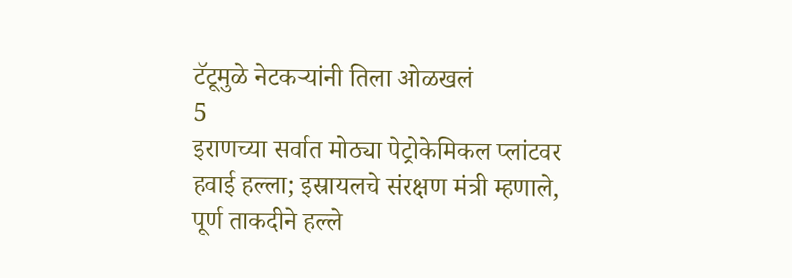टॅटूमुळे नेटकऱ्यांनी तिला ओळखलं
5
इराणच्या सर्वात मोठ्या पेट्रोकेमिकल प्लांटवर हवाई हल्ला; इस्रायलचे संरक्षण मंत्री म्हणाले, पूर्ण ताकदीने हल्ले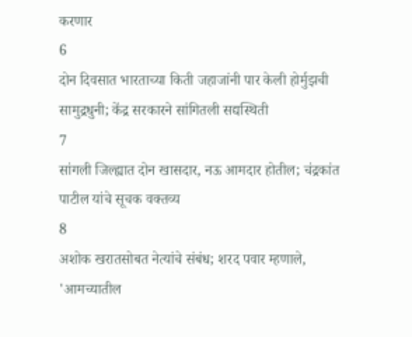करणार
6
दोन दिवसात भारताच्या किती जहाजांनी पार केली होर्मुझची सामुद्रधुनी; केंद्र सरकारने सांगितली सद्यस्थिती
7
सांगली जिल्ह्यात दोन खासदार, नऊ आमदार होतील; चंद्रकांत पाटील यांचे सूचक वक्तव्य
8
अशोक खरातसोबत नेत्यांचे संबंध; शरद पवार म्हणाले, 'आमच्यातील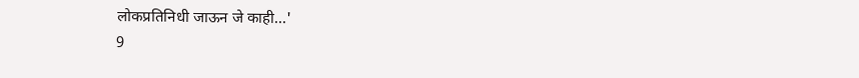लोकप्रतिनिधी जाऊन जे काही...'
9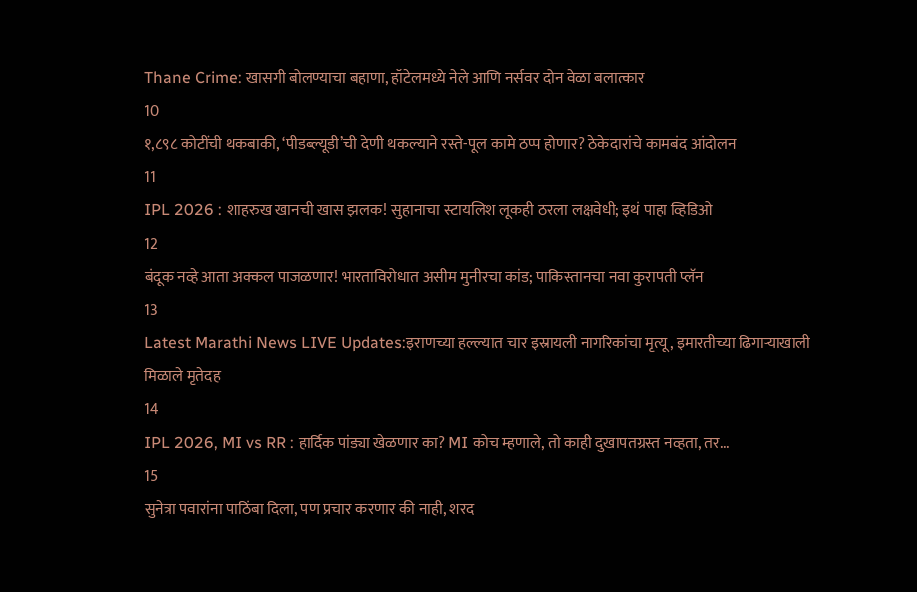Thane Crime: खासगी बोलण्याचा बहाणा, हॉटेलमध्ये नेले आणि नर्सवर दोन वेळा बलात्कार
10
१,८९८ कोटींची थकबाकी, ‘पीडब्ल्यूडी’ची देणी थकल्याने रस्ते-पूल कामे ठप्प होणार? ठेकेदारांचे कामबंद आंदोलन
11
IPL 2026 : शाहरुख खानची खास झलक! सुहानाचा स्टायलिश लूकही ठरला लक्षवेधी; इथं पाहा व्हिडिओ
12
बंदूक नव्हे आता अक्कल पाजळणार! भारताविरोधात असीम मुनीरचा कांड; पाकिस्तानचा नवा कुरापती प्लॅन
13
Latest Marathi News LIVE Updates:इराणच्या हल्ल्यात चार इस्रायली नागरिकांचा मृत्यू, इमारतीच्या ढिगाऱ्याखाली मिळाले मृतेदह
14
IPL 2026, MI vs RR : हार्दिक पांड्या खेळणार का? MI कोच म्हणाले, तो काही दुखापतग्रस्त नव्हता, तर...
15
सुनेत्रा पवारांना पाठिंबा दिला, पण प्रचार करणार की नाही, शरद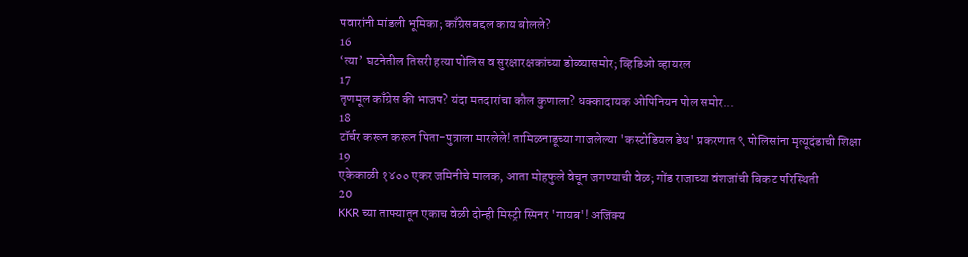पवारांनी मांडली भूमिका; काँग्रेसबद्दल काय बोलले?
16
‘त्या’ घटनेतील तिसरी हत्या पोलिस व सुरक्षारक्षकांच्या डोळ्यासमोर; व्हिडिओ व्हायरल
17
तृणमूल काँग्रेस की भाजप? यंदा मतदारांचा कौल कुणाला? धक्कादायक ओपिनियन पोल समोर...
18
टॉर्चर करून करून पिता-पुत्राला मारलेले! तामिळनाडूच्या गाजलेल्या 'कस्टोडियल डेथ' प्रकरणात ९ पोलिसांना मृत्यूदंडाची शिक्षा
19
एकेकाळी १४०० एकर जमिनीचे मालक, आता मोहफुले वेचून जगण्याची वेळ; गोंड राजाच्या वंशजांची बिकट परिस्थिती
20
KKR च्या ताफ्यातून एकाच वेळी दोन्ही मिस्ट्री स्पिनर 'गायब'! अजिंक्य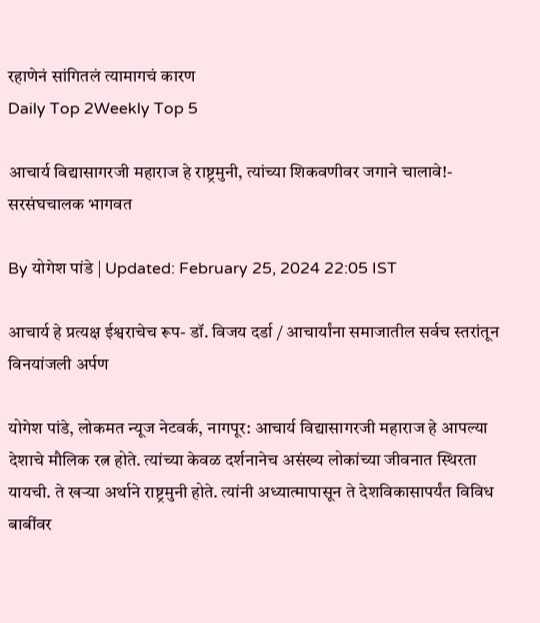रहाणेनं सांगितलं त्यामागचं कारण
Daily Top 2Weekly Top 5

आचार्य विद्यासागरजी महाराज हे राष्ट्रमुनी, त्यांच्या शिकवणीवर जगाने चालावे!- सरसंघचालक भागवत

By योगेश पांडे | Updated: February 25, 2024 22:05 IST

आचार्य हे प्रत्यक्ष ईश्वराचेच रूप- डॉ. विजय दर्डा / आचार्यांना समाजातील सर्वच स्तरांतून विनयांजली अर्पण

योगेश पांडे, लोकमत न्यूज नेटवर्क, नागपूर: आचार्य विद्यासागरजी महाराज हे आपल्या देशाचे मौलिक रत्न होते. त्यांच्या केवळ दर्शनानेच असंख्य लोकांच्या जीवनात स्थिरता यायची. ते खऱ्या अर्थाने राष्ट्रमुनी होते. त्यांनी अध्यात्मापासून ते देशविकासापर्यंत विविध बाबींवर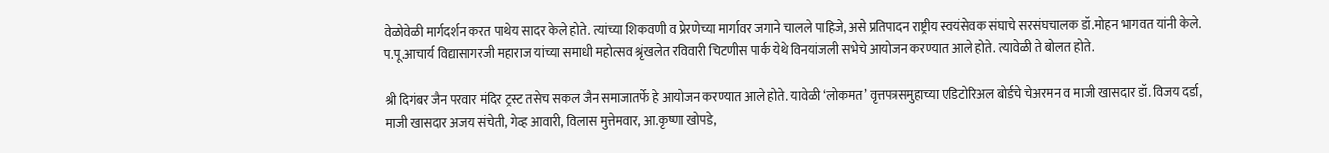वेळोवेळी मार्गदर्शन करत पाथेय सादर केले होते. त्यांच्या शिकवणी व प्रेरणेच्या मार्गावर जगाने चालले पाहिजे, असे प्रतिपादन राष्ट्रीय स्वयंसेवक संघाचे सरसंघचालक डॉ.मोहन भागवत यांनी केले. प.पू.आचार्य विद्यासागरजी महाराज यांच्या समाधी महोत्सव श्रृंखलेत रविवारी चिटणीस पार्क येथे विनयांजली सभेचे आयोजन करण्यात आले होते. त्यावेळी ते बोलत होते.

श्री दिगंबर जैन परवार मंदिर ट्रस्ट तसेच सकल जैन समाजातर्फे हे आयोजन करण्यात आले होते. यावेळी ‘लोकमत’ वृत्तपत्रसमुहाच्या एडिटोरिअल बोर्डचे चेअरमन व माजी खासदार डॉ. विजय दर्डा, माजी खासदार अजय संचेती, गेव्ह आवारी, विलास मुत्तेमवार, आ.कृष्णा खोपडे,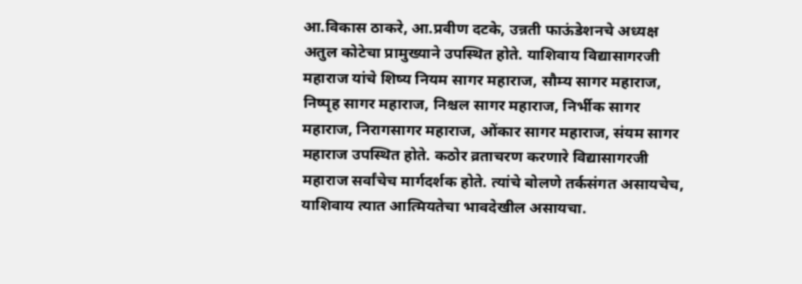आ.विकास ठाकरे, आ.प्रवीण दटके, उन्नती फाऊंडेशनचे अध्यक्ष अतुल कोटेचा प्रामुख्याने उपस्थित होते. याशिवाय विद्यासागरजी महाराज यांचे शिष्य नियम सागर महाराज, सौम्य सागर महाराज, निष्पृह सागर महाराज, निश्चल सागर महाराज, निर्भीक सागर महाराज, निरागसागर महाराज, ओंकार सागर महाराज, संयम सागर महाराज उपस्थित होते. कठोर व्रताचरण करणारे विद्यासागरजी महाराज सर्वांचेच मार्गदर्शक होते. त्यांचे बोलणे तर्कसंगत असायचेच, याशिवाय त्यात आत्मियतेचा भावदेखील असायचा.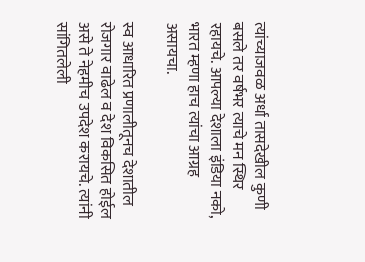त्यांच्याजवळ अर्धा तासदेखील कुणी बसले तर वर्षभर त्याचे मन स्थिर रहायचे. आपल्या देशाला इंडिया नको, भारत म्हणा हाच त्यांचा आग्रह असायचा.

स्व आधारित प्रणालीतूनच देशातील रोजगार वाढेल व देश विकसित होईल असे ते नेहमीच उपदेश करायचे. त्यांनी सांगितलेली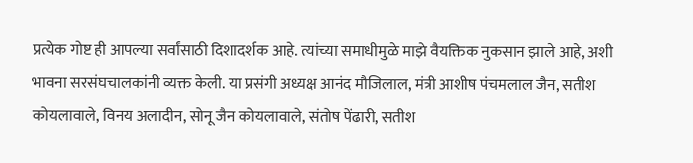प्रत्येक गोष्ट ही आपल्या सर्वांसाठी दिशादर्शक आहे. त्यांच्या समाधीमुळे माझे वैयक्तिक नुकसान झाले आहे, अशी भावना सरसंघचालकांनी व्यक्त केली. या प्रसंगी अध्यक्ष आनंद मौजिलाल, मंत्री आशीष पंचमलाल जैन, सतीश कोयलावाले, विनय अलादीन, सोनू जैन कोयलावाले, संतोष पेंढारी, सतीश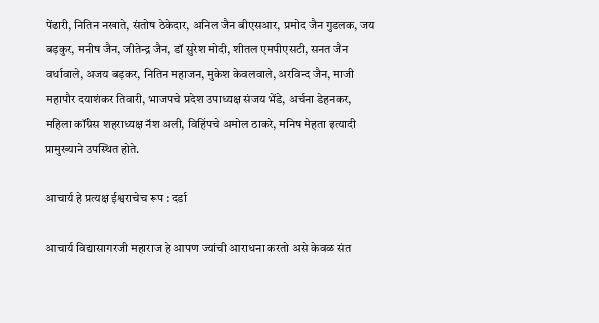पेंढारी, नितिन नखाते, संतोष ठेकेदार, अनिल जैन बीएसआर, प्रमोद जैन गुडलक, जय बड़कुर, मनीष जैन, जीतेन्द्र जैन, डॉ सुरेश मोदी, शीतल एमपीएसटी, सनत जैन वर्धावाले, अजय बड़कर, नितिन महाजन, मुकेश केवलवाले, अरविन्द जैन, माजी महापौर दयाशंकर तिवारी, भाजपचे प्रदेश उपाध्यक्ष संजय भेंडे, अर्चना डेहनकर, महिला कॉंग्रेस शहराध्यक्ष नॅश अली, विहिंपचे अमोल ठाकरे, मनिष मेहता इत्यादी प्रामुख्याने उपस्थित होते.

आचार्य हे प्रत्यक्ष ईश्वराचेच रूप : दर्डा

आचार्य विद्यासागरजी महाराज हे आपण ज्यांची आराधना करतो असे केवळ संत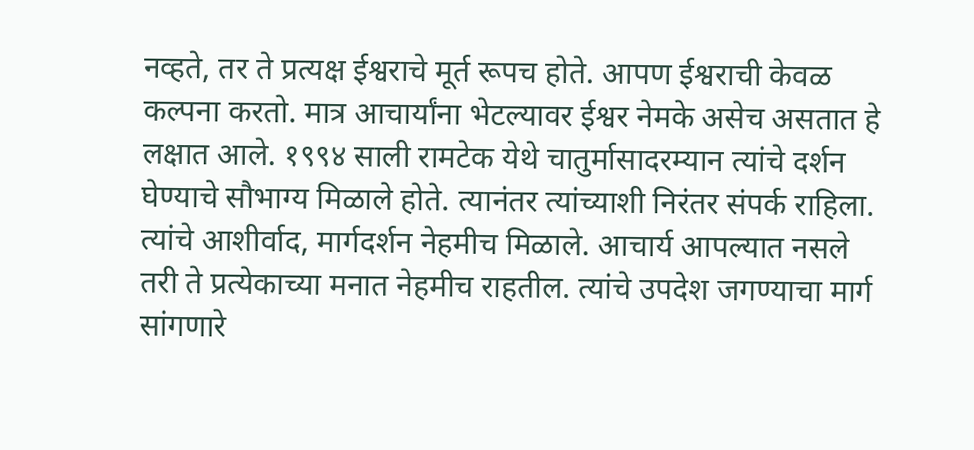नव्हते, तर ते प्रत्यक्ष ईश्वराचे मूर्त रूपच होते. आपण ईश्वराची केवळ कल्पना करतो. मात्र आचार्यांना भेटल्यावर ईश्वर नेमके असेच असतात हे लक्षात आले. १९९४ साली रामटेक येथे चातुर्मासादरम्यान त्यांचे दर्शन घेण्याचे सौभाग्य मिळाले होते. त्यानंतर त्यांच्याशी निरंतर संपर्क राहिला. त्यांचे आशीर्वाद, मार्गदर्शन नेहमीच मिळाले. आचार्य आपल्यात नसले तरी ते प्रत्येकाच्या मनात नेहमीच राहतील. त्यांचे उपदेश जगण्याचा मार्ग सांगणारे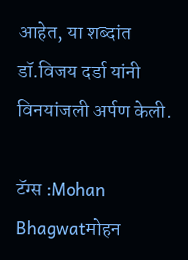आहेत, या शब्दांत डॉ.विजय दर्डा यांनी विनयांजली अर्पण केली.

टॅग्स :Mohan Bhagwatमोहन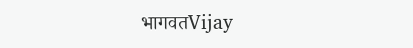भागवतVijay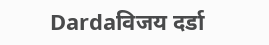Dardaविजय दर्डा